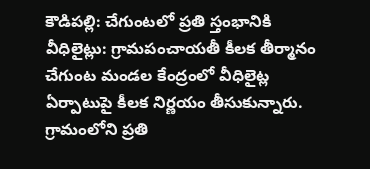కౌడిపల్లి: చేగుంటలో ప్రతి స్తంభానికి వీధిలైట్లు: గ్రామపంచాయతీ కీలక తీర్మానం
చేగుంట మండల కేంద్రంలో వీధిలైట్ల ఏర్పాటుపై కీలక నిర్ణయం తీసుకున్నారు. గ్రామంలోని ప్రతి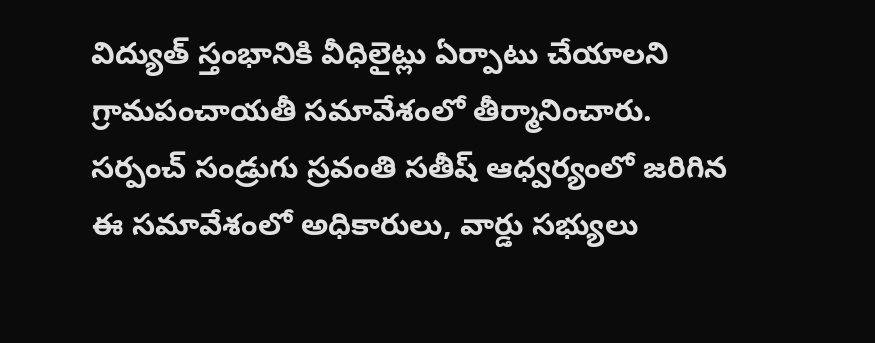విద్యుత్ స్తంభానికి వీధిలైట్లు ఏర్పాటు చేయాలని గ్రామపంచాయతీ సమావేశంలో తీర్మానించారు. సర్పంచ్ సండ్రుగు స్రవంతి సతీష్ ఆధ్వర్యంలో జరిగిన ఈ సమావేశంలో అధికారులు, వార్డు సభ్యులు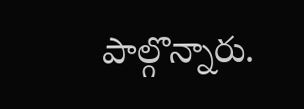పాల్గొన్నారు.